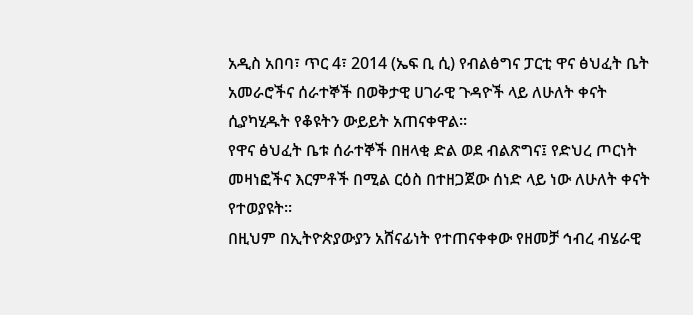አዲስ አበባ፣ ጥር 4፣ 2014 (ኤፍ ቢ ሲ) የብልፅግና ፓርቲ ዋና ፅህፈት ቤት አመራሮችና ሰራተኞች በወቅታዊ ሀገራዊ ጉዳዮች ላይ ለሁለት ቀናት ሲያካሂዱት የቆዩትን ውይይት አጠናቀዋል፡፡
የዋና ፅህፈት ቤቱ ሰራተኞች በዘላቂ ድል ወደ ብልጽግና፤ የድህረ ጦርነት መዛነፎችና እርምቶች በሚል ርዕስ በተዘጋጀው ሰነድ ላይ ነው ለሁለት ቀናት የተወያዩት፡፡
በዚህም በኢትዮጵያውያን አሸናፊነት የተጠናቀቀው የዘመቻ ኅብረ ብሄራዊ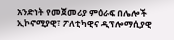አንድነት የመጀመሪያ ምዕራፍ በሌሎች ኢኮኖሚያዊ፣ ፖለቲካዊና ዲፕሎማሲያዊ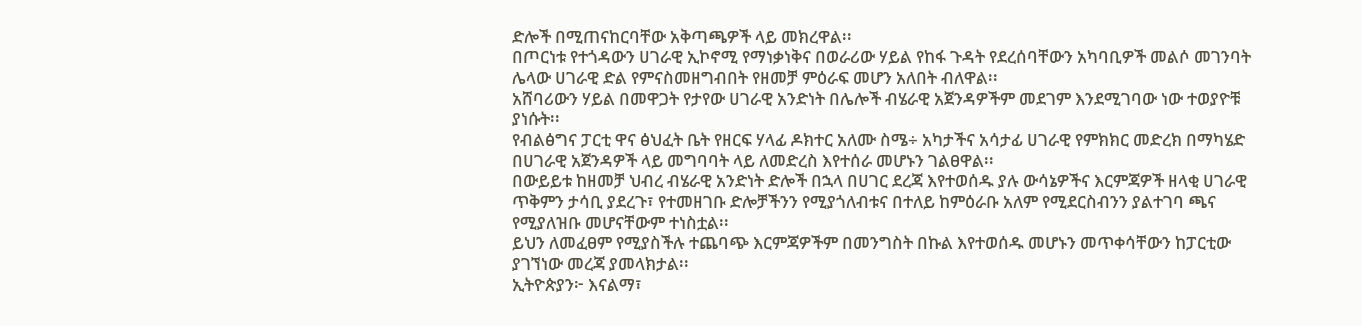ድሎች በሚጠናከርባቸው አቅጣጫዎች ላይ መክረዋል፡፡
በጦርነቱ የተጎዳውን ሀገራዊ ኢኮኖሚ የማነቃነቅና በወራሪው ሃይል የከፋ ጉዳት የደረሰባቸውን አካባቢዎች መልሶ መገንባት ሌላው ሀገራዊ ድል የምናስመዘግብበት የዘመቻ ምዕራፍ መሆን አለበት ብለዋል፡፡
አሸባሪውን ሃይል በመዋጋት የታየው ሀገራዊ አንድነት በሌሎች ብሄራዊ አጀንዳዎችም መደገም እንደሚገባው ነው ተወያዮቹ ያነሱት፡፡
የብልፅግና ፓርቲ ዋና ፅህፈት ቤት የዘርፍ ሃላፊ ዶክተር አለሙ ስሜ÷ አካታችና አሳታፊ ሀገራዊ የምክክር መድረክ በማካሄድ በሀገራዊ አጀንዳዎች ላይ መግባባት ላይ ለመድረስ እየተሰራ መሆኑን ገልፀዋል፡፡
በውይይቱ ከዘመቻ ህብረ ብሄራዊ አንድነት ድሎች በኋላ በሀገር ደረጃ እየተወሰዱ ያሉ ውሳኔዎችና እርምጃዎች ዘላቂ ሀገራዊ ጥቅምን ታሳቢ ያደረጉ፣ የተመዘገቡ ድሎቻችንን የሚያጎለብቱና በተለይ ከምዕራቡ አለም የሚደርስብንን ያልተገባ ጫና የሚያለዝቡ መሆናቸውም ተነስቷል፡፡
ይህን ለመፈፀም የሚያስችሉ ተጨባጭ እርምጃዎችም በመንግስት በኩል እየተወሰዱ መሆኑን መጥቀሳቸውን ከፓርቲው ያገኘነው መረጃ ያመላክታል፡፡
ኢትዮጵያን፦ እናልማ፣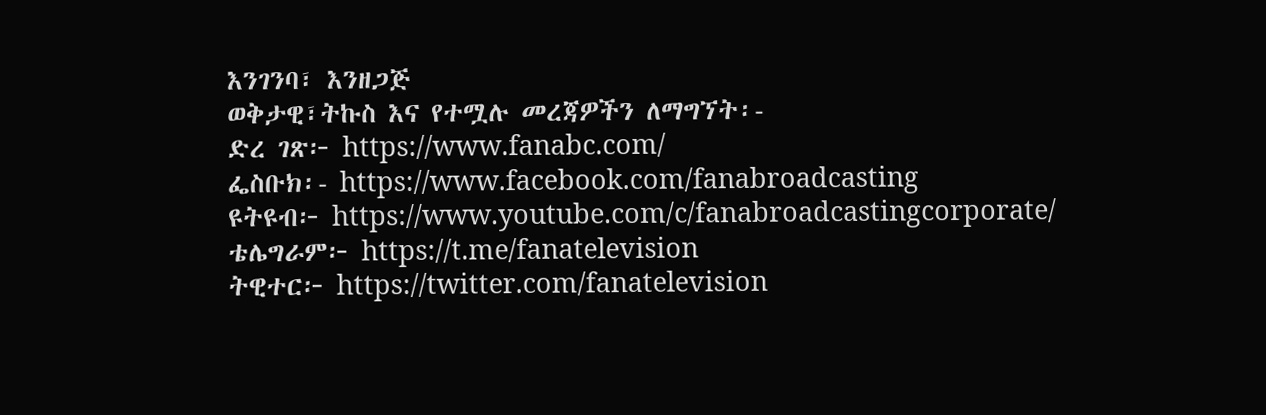እንገንባ፣ እንዘጋጅ
ወቅታዊ፣ትኩስ እና የተሟሉ መረጃዎችን ለማግኘት፡-
ድረ ገጽ፦ https://www.fanabc.com/
ፌስቡክ፡- https://www.facebook.com/fanabroadcasting
ዩትዩብ፦ https://www.youtube.com/c/fanabroadcastingcorporate/
ቴሌግራም፦ https://t.me/fanatelevision
ትዊተር፦ https://twitter.com/fanatelevision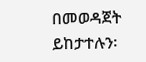በመወዳጀት ይከታተሉን፡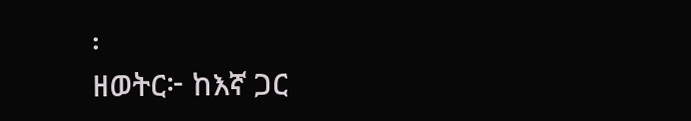፡
ዘወትር፦ ከእኛ ጋር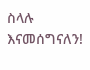ስላሉ እናመሰግናለን!